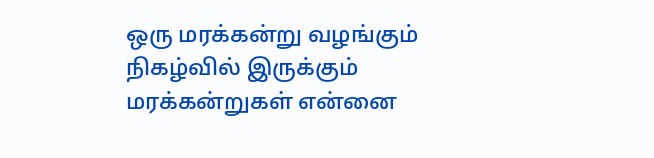ஒரு மரக்கன்று வழங்கும் நிகழ்வில் இருக்கும் மரக்கன்றுகள் என்னை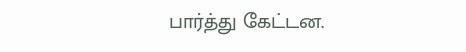பார்த்து கேட்டன.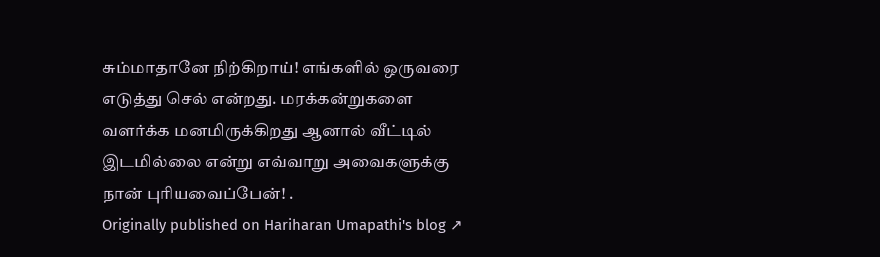சும்மாதானே நிற்கிறாய்! எங்களில் ஒருவரை எடுத்து செல் என்றது. மரக்கன்றுகளை வளர்க்க மனமிருக்கிறது ஆனால் வீட்டில் இடமில்லை என்று எவ்வாறு அவைகளுக்கு நான் புரியவைப்பேன்! .
Originally published on Hariharan Umapathi's blog ↗